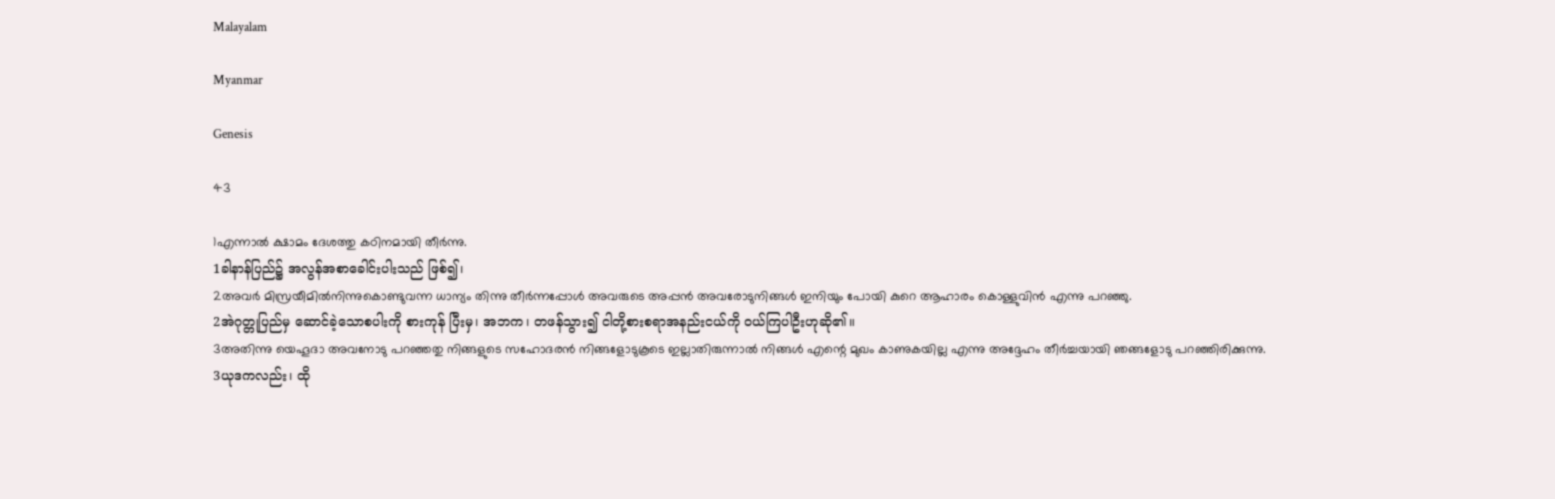Malayalam

Myanmar

Genesis

43

1എന്നാല്‍ ക്ഷാമം ദേശത്തു കഠിനമായി തീര്‍ന്നു.
1ခါနာန်ပြည်၌ အလွန်အစာခေါင်းပါးသည် ဖြစ်၍၊
2അവര്‍ മിസ്രയീമില്‍നിന്നുകൊണ്ടുവന്ന ധാന്യം തിന്നു തീര്‍ന്നപ്പോള്‍ അവരുടെ അപ്പന്‍ അവരോടുനിങ്ങള്‍ ഇനിയും പോയി കുറെ ആഹാരം കൊള്ളുവിന്‍ എന്നു പറഞ്ഞു.
2အဲဂုတ္တုပြည်မှ ဆောင်ခဲ့သောစပါးကို စားကုန် ပြီးမှ၊ အဘက၊ တဖန်သွား၍ ငါတို့စားစရာအနည်းငယ်ကို ဝယ်ကြပါဦးဟုဆို၏။
3അതിന്നു യെഹൂദാ അവനോടു പറഞ്ഞതു നിങ്ങളുടെ സഹോദരന്‍ നിങ്ങളോടുകൂടെ ഇല്ലാതിരുന്നാല്‍ നിങ്ങള്‍ എന്റെ മുഖം കാണുകയില്ല എന്നു അദ്ദേഹം തീര്‍ച്ചയായി ഞങ്ങളോടു പറഞ്ഞിരിക്കുന്നു.
3ယုဒကလည်း၊ ထို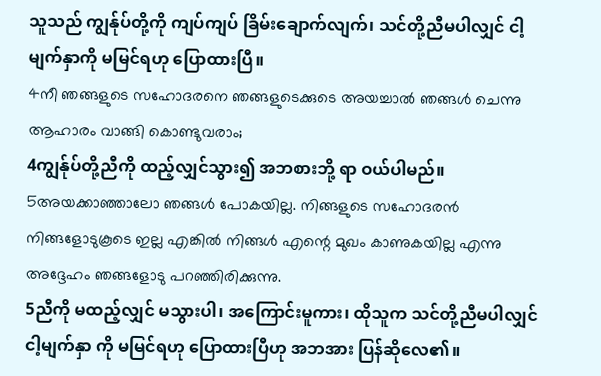သူသည် ကျွန်ုပ်တို့ကို ကျပ်ကျပ် ခြိမ်းချောက်လျက်၊ သင်တို့ညီမပါလျှင် ငါ့မျက်နှာကို မမြင်ရဟု ပြောထားပြီ။
4നീ ഞങ്ങളുടെ സഹോദരനെ ഞങ്ങളുടെക്കുടെ അയച്ചാല്‍ ഞങ്ങള്‍ ചെന്നു ആഹാരം വാങ്ങി കൊണ്ടുവരാം;
4ကျွန်ုပ်တို့ညီကို ထည့်လျှင်သွား၍ အဘစားဘို့ ရာ ဝယ်ပါမည်။
5അയക്കാഞ്ഞാലോ ഞങ്ങള്‍ പോകയില്ല. നിങ്ങളുടെ സഹോദരന്‍ നിങ്ങളോടുകൂടെ ഇല്ല എങ്കില്‍ നിങ്ങള്‍ എന്റെ മുഖം കാണുകയില്ല എന്നു അദ്ദേഹം ഞങ്ങളോടു പറഞ്ഞിരിക്കുന്നു.
5ညီကို မထည့်လျှင် မသွားပါ၊ အကြောင်းမူကား၊ ထိုသူက သင်တို့ညီမပါလျှင် ငါ့မျက်နှာ ကို မမြင်ရဟု ပြောထားပြီဟု အဘအား ပြန်ဆိုလေ၏။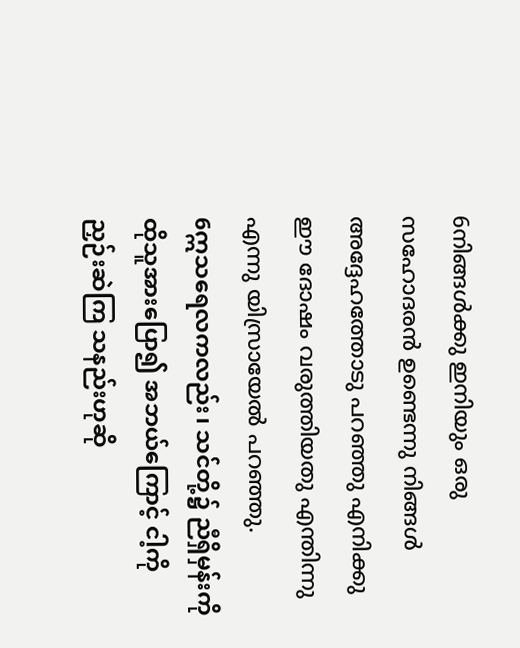6നിങ്ങള്‍ക്കു ഇനിയും ഒരു സഹോദരന്‍ ഉണ്ടെന്നു നിങ്ങള്‍ അദ്ദേഹത്തോടു പറഞ്ഞു എനിക്കു ഈ ദോഷം വരുത്തിയതു എന്തിന്നു എന്നു യിസ്രായേല്‍ പറഞ്ഞു.
6ဣသရေလကလည်း၊ သင်တို့၌ ညီရှိမှန်းကို ထိုသူအားပြော၍ အဘယ်ကြောင့် ငါ့ကို ညှဉ်းဆဲကြ သနည်းဟုဆို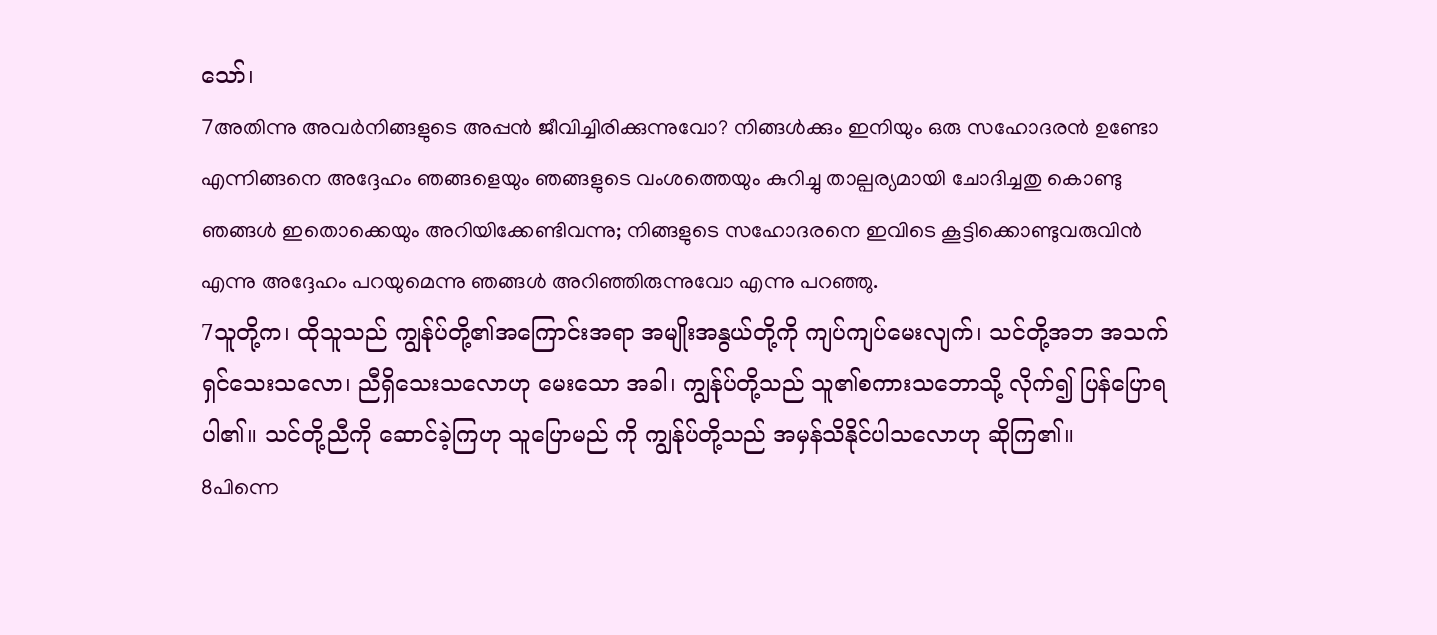သော်၊
7അതിന്നു അവര്‍നിങ്ങളുടെ അപ്പന്‍ ജീവിച്ചിരിക്കുന്നുവോ? നിങ്ങള്‍ക്കും ഇനിയും ഒരു സഹോദരന്‍ ഉണ്ടോ എന്നിങ്ങനെ അദ്ദേഹം ഞങ്ങളെയും ഞങ്ങളുടെ വംശത്തെയും കുറിച്ചു താല്പര്യമായി ചോദിച്ചതു കൊണ്ടു ഞങ്ങള്‍ ഇതൊക്കെയും അറിയിക്കേണ്ടിവന്നു; നിങ്ങളുടെ സഹോദരനെ ഇവിടെ കൂട്ടിക്കൊണ്ടുവരുവിന്‍ എന്നു അദ്ദേഹം പറയുമെന്നു ഞങ്ങള്‍ അറിഞ്ഞിരുന്നുവോ എന്നു പറഞ്ഞു.
7သူတို့က၊ ထိုသူသည် ကျွန်ုပ်တို့၏အကြောင်းအရာ အမျိုးအနွယ်တို့ကို ကျပ်ကျပ်မေးလျက်၊ သင်တို့အဘ အသက်ရှင်သေးသလော၊ ညီရှိသေးသလောဟု မေးသော အခါ၊ ကျွန်ုပ်တို့သည် သူ၏စကားသဘောသို့ လိုက်၍ ပြန်ပြောရပါ၏။ သင်တို့ညီကို ဆောင်ခဲ့ကြဟု သူပြောမည် ကို ကျွန်ုပ်တို့သည် အမှန်သိနိုင်ပါသလောဟု ဆိုကြ၏။
8പിന്നെ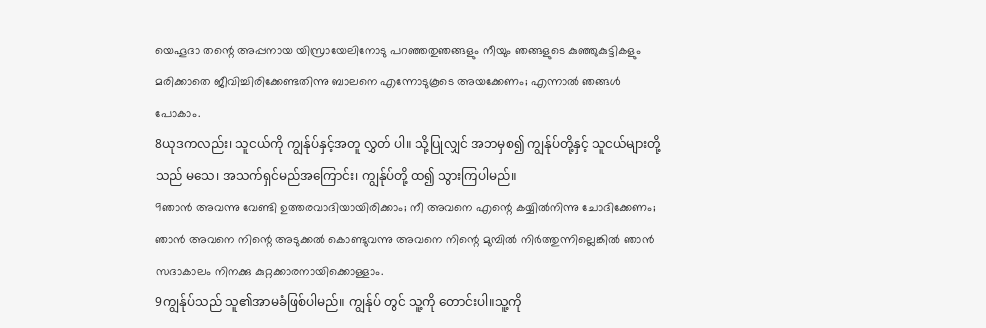യെഹൂദാ തന്റെ അപ്പനായ യിസ്രായേലിനോടു പറഞ്ഞതുഞങ്ങളും നീയും ഞങ്ങളുടെ കുഞ്ഞുകുട്ടികളും മരിക്കാതെ ജീവിച്ചിരിക്കേണ്ടതിന്നു ബാലനെ എന്നോടുകൂടെ അയക്കേണം; എന്നാല്‍ ഞങ്ങള്‍ പോകാം.
8ယုဒကလည်း၊ သူငယ်ကို ကျွန်ုပ်နှင့်အတူ လွှတ် ပါ။ သို့ပြုလျှင် အဘမှစ၍ ကျွန်ုပ်တို့နှင့် သူငယ်များတို့ သည် မသေ၊ အသက်ရှင်မည်အကြောင်း၊ ကျွန်ုပ်တို့ ထ၍ သွားကြပါမည်။
9ഞാന്‍ അവന്നു വേണ്ടി ഉത്തരവാദിയായിരിക്കാം; നീ അവനെ എന്റെ കയ്യില്‍നിന്നു ചോദിക്കേണം; ഞാന്‍ അവനെ നിന്റെ അടുക്കല്‍ കൊണ്ടുവന്നു അവനെ നിന്റെ മുമ്പില്‍ നിര്‍ത്തുന്നില്ലെങ്കില്‍ ഞാന്‍ സദാകാലം നിനക്കു കുറ്റക്കാരനായിക്കൊള്ളാം.
9ကျွန်ုပ်သည် သူ၏အာမခံဖြစ်ပါမည်။ ကျွန်ုပ် တွင် သူ့ကို တောင်းပါ။သူ့ကို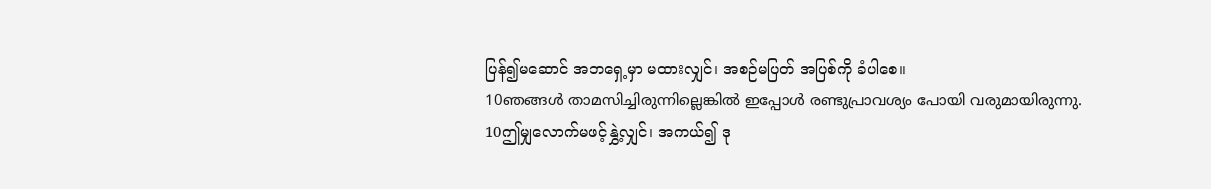ပြန်၍မဆောင် အဘရှေ့မှာ မထားလျှင်၊ အစဉ်မပြတ် အပြစ်ကို ခံပါစေ။
10ഞങ്ങള്‍ താമസിച്ചിരുന്നില്ലെങ്കില്‍ ഇപ്പോള്‍ രണ്ടുപ്രാവശ്യം പോയി വരുമായിരുന്നു.
10ဤမျှလောက်မဖင့်နွှဲ့လျှင်၊ အကယ်၍ ဒု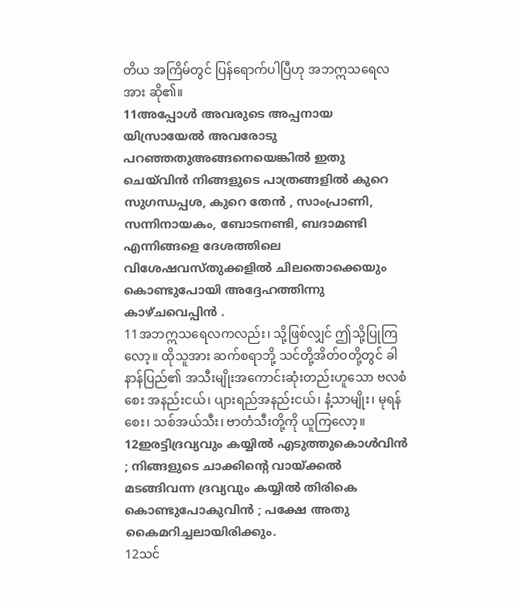တိယ အကြိမ်တွင် ပြန်ရောက်ပါပြီဟု အဘဣသရေလအား ဆို၏။
11അപ്പോള്‍ അവരുടെ അപ്പനായ യിസ്രായേല്‍ അവരോടു പറഞ്ഞതുഅങ്ങനെയെങ്കില്‍ ഇതു ചെയ്‍വിന്‍ നിങ്ങളുടെ പാത്രങ്ങളില്‍ കുറെ സുഗന്ധപ്പശ, കുറെ തേന്‍ , സാംപ്രാണി, സന്നിനായകം, ബോടനണ്ടി, ബദാമണ്ടി എന്നിങ്ങളെ ദേശത്തിലെ വിശേഷവസ്തുക്കളില്‍ ചിലതൊക്കെയും കൊണ്ടുപോയി അദ്ദേഹത്തിന്നു കാഴ്ചവെപ്പിന്‍ .
11အဘဣသရေလကလည်း၊ သို့ဖြစ်လျှင် ဤသို့ပြုကြ လော့။ ထိုသူအား ဆက်စရာဘို့ သင်တို့အိတ်ဝတို့တွင် ခါနာန်ပြည်၏ အသီးမျိုးအကောင်းဆုံးတည်းဟူသော ဗလစံစေး အနည်းငယ်၊ ပျားရည်အနည်းငယ်၊ နံ့သာမျိုး၊ မုရန်စေး၊ သစ်အယ်သီး၊ ဗာတံသီးတို့ကို ယူကြလော့။
12ഇരട്ടിദ്രവ്യവും കയ്യില്‍ എടുത്തുകൊള്‍വിന്‍ ; നിങ്ങളുടെ ചാക്കിന്റെ വായ്ക്കല്‍ മടങ്ങിവന്ന ദ്രവ്യവും കയ്യില്‍ തിരികെ കൊണ്ടുപോകുവിന്‍ ; പക്ഷേ അതു കൈമറിച്ചലായിരിക്കും.
12သင်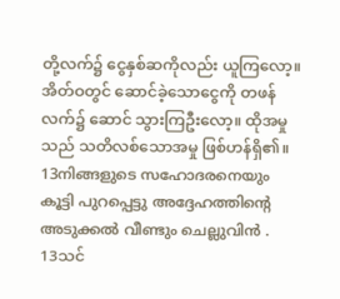တို့လက်၌ ငွေနှစ်ဆကိုလည်း ယူကြလော့။အိတ်ဝတွင် ဆောင်ခဲ့သောငွေကို တဖန်လက်၌ ဆောင် သွားကြဦးလော့။ ထိုအမှုသည် သတိလစ်သောအမှု ဖြစ်ဟန်ရှိ၏။
13നിങ്ങളുടെ സഹോദരനെയും കൂട്ടി പുറപ്പെട്ടു അദ്ദേഹത്തിന്റെ അടുക്കല്‍ വീണ്ടും ചെല്ലുവിന്‍ .
13သင်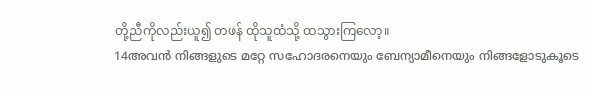တို့ညီကိုလည်းယူ၍ တဖန် ထိုသူထံသို့ ထသွားကြလော့။
14അവന്‍ നിങ്ങളുടെ മറ്റേ സഹോദരനെയും ബേന്യാമീനെയും നിങ്ങളോടുകൂടെ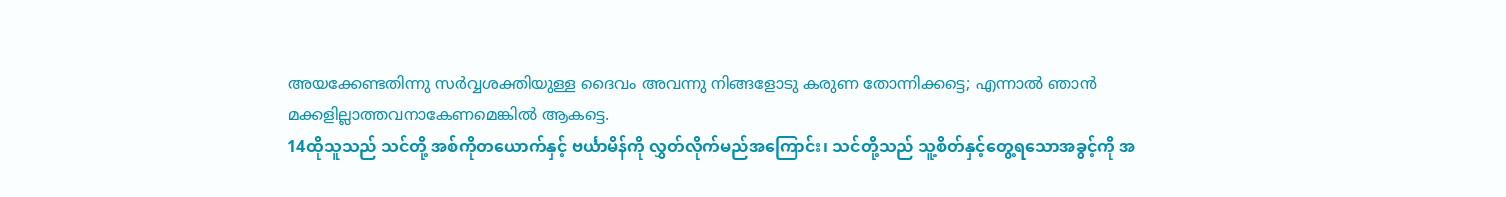അയക്കേണ്ടതിന്നു സര്‍വ്വശക്തിയുള്ള ദൈവം അവന്നു നിങ്ങളോടു കരുണ തോന്നിക്കട്ടെ; എന്നാല്‍ ഞാന്‍ മക്കളില്ലാത്തവനാകേണമെങ്കില്‍ ആകട്ടെ.
14ထိုသူသည် သင်တို့ အစ်ကိုတယောက်နှင့် ဗင်္ယာမိန်ကို လွှတ်လိုက်မည်အကြောင်း၊ သင်တို့သည် သူ့စိတ်နှင့်တွေ့ရသောအခွင့်ကို အ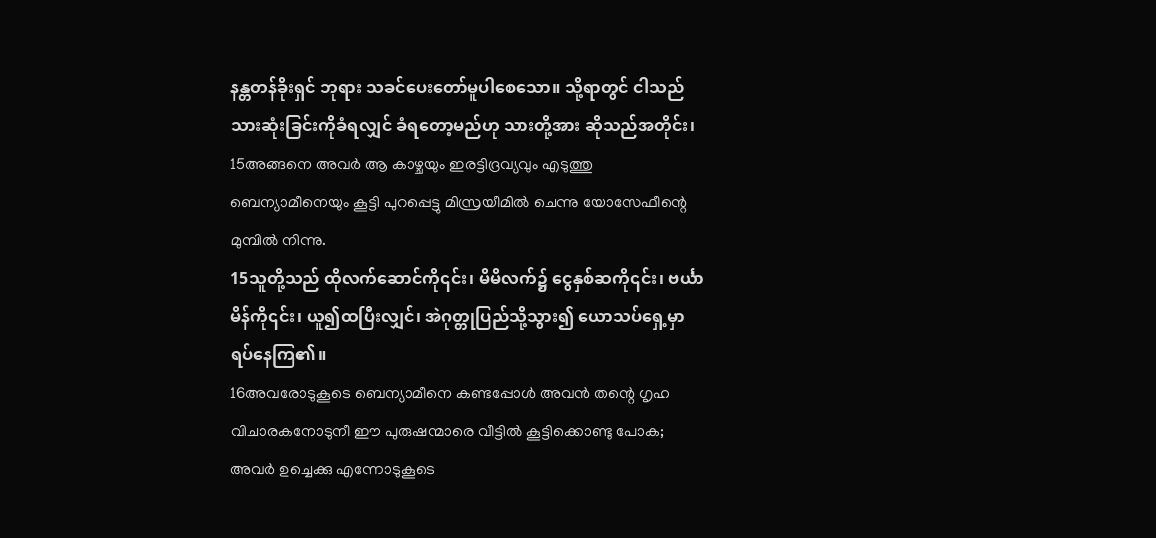နန္တတန်ခိုးရှင် ဘုရား သခင်ပေးတော်မူပါစေသော။ သို့ရာတွင် ငါသည် သားဆုံးခြင်းကိုခံရလျှင် ခံရတော့မည်ဟု သားတို့အား ဆိုသည်အတိုင်း၊
15അങ്ങനെ അവര്‍ ആ കാഴ്ചയും ഇരട്ടിദ്രവ്യവും എടുത്തു ബെന്യാമീനെയും കൂട്ടി പുറപ്പെട്ടു മിസ്രയീമില്‍ ചെന്നു യോസേഫീന്റെ മുമ്പില്‍ നിന്നു.
15သူတို့သည် ထိုလက်ဆောင်ကို၎င်း၊ မိမိလက်၌ ငွေနှစ်ဆကို၎င်း၊ ဗင်္ယာမိန်ကို၎င်း၊ ယူ၍ထပြီးလျှင်၊ အဲဂုတ္တုပြည်သို့သွား၍ ယောသပ်ရှေ့မှာ ရပ်နေကြ၏။
16അവരോടുകൂടെ ബെന്യാമീനെ കണ്ടപ്പോള്‍ അവന്‍ തന്റെ ഗൃഹ വിചാരകനോടുനീ ഈ പുരുഷന്മാരെ വീട്ടില്‍ കൂട്ടിക്കൊണ്ടു പോക; അവര്‍ ഉച്ചെക്കു എന്നോടുകൂടെ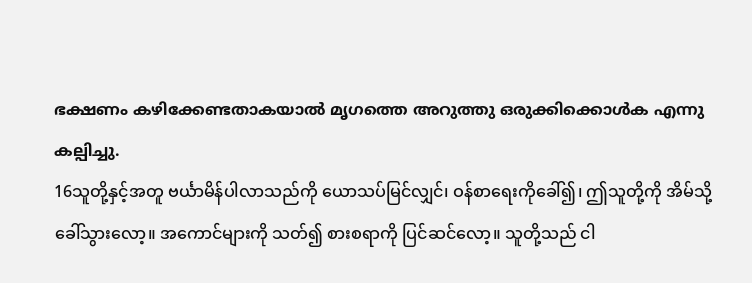ഭക്ഷണം കഴിക്കേണ്ടതാകയാല്‍ മൃഗത്തെ അറുത്തു ഒരുക്കിക്കൊള്‍ക എന്നു കല്പിച്ചു.
16သူတို့နှင့်အတူ ဗင်္ယာမိန်ပါလာသည်ကို ယောသပ်မြင်လျှင်၊ ဝန်စာရေးကိုခေါ်၍၊ ဤသူတို့ကို အိမ်သို့ခေါ်သွားလော့။ အကောင်များကို သတ်၍ စားစရာကို ပြင်ဆင်လော့။ သူတို့သည် ငါ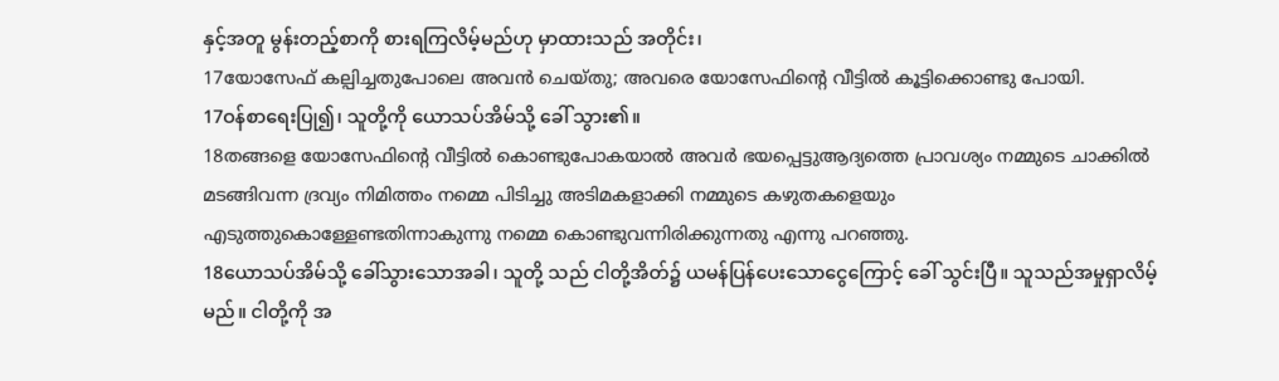နှင့်အတူ မွန်းတည့်စာကို စားရကြလိမ့်မည်ဟု မှာထားသည် အတိုင်း၊
17യോസേഫ് കല്പിച്ചതുപോലെ അവന്‍ ചെയ്തു; അവരെ യോസേഫിന്റെ വീട്ടില്‍ കൂട്ടിക്കൊണ്ടു പോയി.
17ဝန်စာရေးပြု၍၊ သူတို့ကို ယောသပ်အိမ်သို့ ခေါ် သွား၏။
18തങ്ങളെ യോസേഫിന്റെ വീട്ടില്‍ കൊണ്ടുപോകയാല്‍ അവര്‍ ഭയപ്പെട്ടുആദ്യത്തെ പ്രാവശ്യം നമ്മുടെ ചാക്കില്‍ മടങ്ങിവന്ന ദ്രവ്യം നിമിത്തം നമ്മെ പിടിച്ചു അടിമകളാക്കി നമ്മുടെ കഴുതകളെയും എടുത്തുകൊള്ളേണ്ടതിന്നാകുന്നു നമ്മെ കൊണ്ടുവന്നിരിക്കുന്നതു എന്നു പറഞ്ഞു.
18ယောသပ်အိမ်သို့ ခေါ်သွားသောအခါ၊ သူတို့ သည် ငါတို့အိတ်၌ ယမန်ပြန်ပေးသောငွေကြောင့် ခေါ် သွင်းပြီ။ သူသည်အမှုရှာလိမ့်မည်။ ငါတို့ကို အ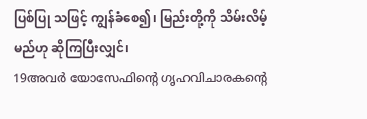ပြစ်ပြု သဖြင့် ကျွန်ခံစေ၍၊ မြည်းတို့ကို သိမ်းလိမ့်မည်ဟု ဆိုကြပြီးလျှင်၊
19അവര്‍ യോസേഫിന്റെ ഗൃഹവിചാരകന്റെ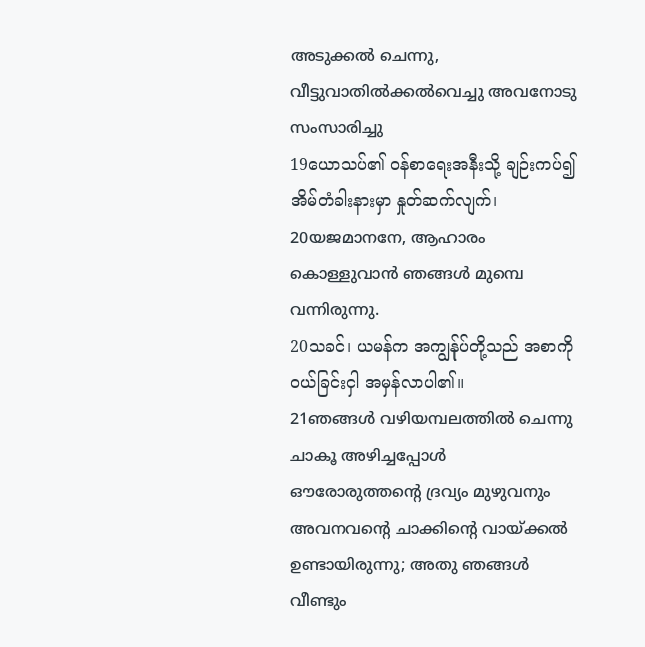അടുക്കല്‍ ചെന്നു, വീട്ടുവാതില്‍ക്കല്‍വെച്ചു അവനോടു സംസാരിച്ചു
19ယောသပ်၏ ဝန်စာရေးအနီးသို့ ချဉ်းကပ်၍ အိမ်တံခါးနားမှာ နှုတ်ဆက်လျက်၊
20യജമാനനേ, ആഹാരം കൊള്ളുവാന്‍ ഞങ്ങള്‍ മുമ്പെ വന്നിരുന്നു.
20သခင်၊ ယမန်က အကျွန်ုပ်တို့သည် အစာကို ဝယ်ခြင်းငှါ အမှန်လာပါ၏။
21ഞങ്ങള്‍ വഴിയമ്പലത്തില്‍ ചെന്നു ചാകൂ അഴിച്ചപ്പോള്‍ ഔരോരുത്തന്റെ ദ്രവ്യം മുഴുവനും അവനവന്റെ ചാക്കിന്റെ വായ്ക്കല്‍ ഉണ്ടായിരുന്നു; അതു ഞങ്ങള്‍ വീണ്ടും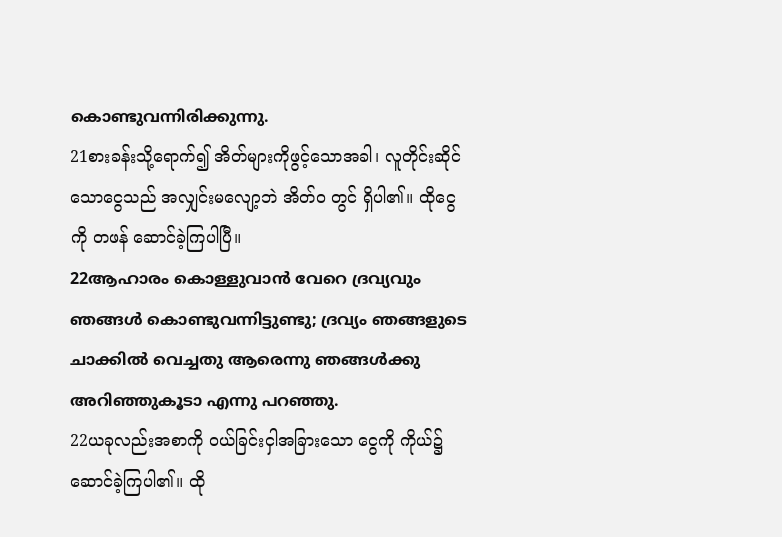കൊണ്ടുവന്നിരിക്കുന്നു.
21စားခန်းသို့ရောက်၍ အိတ်များကိုဖွင့်သောအခါ၊ လူတိုင်းဆိုင်သောငွေသည် အလျှင်းမလျော့ဘဲ အိတ်ဝ တွင် ရှိပါ၏။ ထိုငွေကို တဖန် ဆောင်ခဲ့ကြပါပြီ။
22ആഹാരം കൊള്ളുവാന്‍ വേറെ ദ്രവ്യവും ഞങ്ങള്‍ കൊണ്ടുവന്നിട്ടുണ്ടു; ദ്രവ്യം ഞങ്ങളുടെ ചാക്കില്‍ വെച്ചതു ആരെന്നു ഞങ്ങള്‍ക്കു അറിഞ്ഞുകൂടാ എന്നു പറഞ്ഞു.
22ယခုလည်းအစာကို ဝယ်ခြင်းငှါအခြားသော ငွေကို ကိုယ်၌ဆောင်ခဲ့ကြပါ၏။ ထို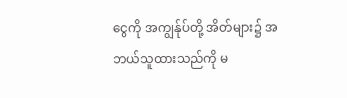ငွေကို အကျွန်ုပ်တို့ အိတ်များ၌ အဘယ်သူထားသည်ကို မ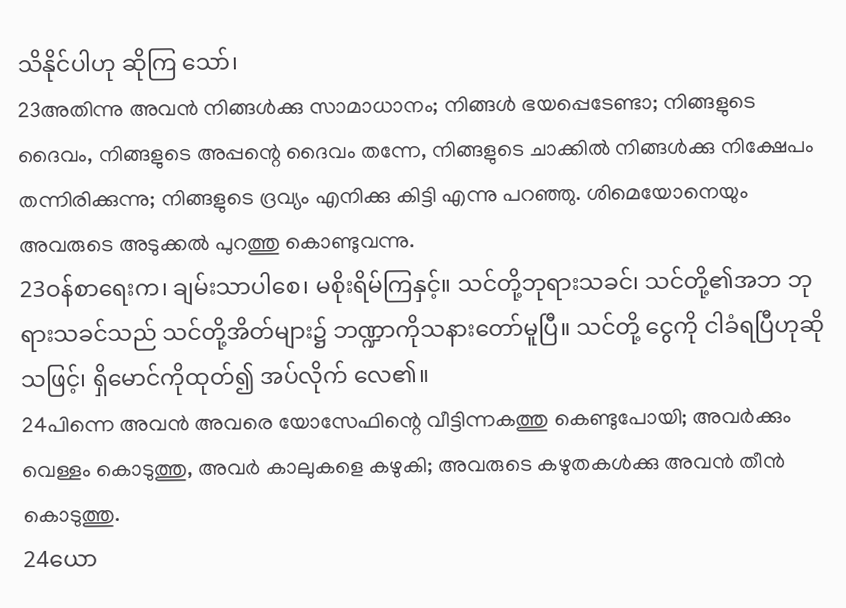သိနိုင်ပါဟု ဆိုကြ သော်၊
23അതിന്നു അവന്‍ നിങ്ങള്‍ക്കു സാമാധാനം; നിങ്ങള്‍ ഭയപ്പെടേണ്ടാ; നിങ്ങളുടെ ദൈവം, നിങ്ങളുടെ അപ്പന്റെ ദൈവം തന്നേ, നിങ്ങളുടെ ചാക്കില്‍ നിങ്ങള്‍ക്കു നിക്ഷേപം തന്നിരിക്കുന്നു; നിങ്ങളുടെ ദ്രവ്യം എനിക്കു കിട്ടി എന്നു പറഞ്ഞു. ശിമെയോനെയും അവരുടെ അടുക്കല്‍ പുറത്തു കൊണ്ടുവന്നു.
23ဝန်စာရေးက၊ ချမ်းသာပါစေ၊ မစိုးရိမ်ကြနှင့်။ သင်တို့ဘုရားသခင်၊ သင်တို့၏အဘ ဘုရားသခင်သည် သင်တို့အိတ်များ၌ ဘဏ္ဍာကိုသနားတော်မူပြီ။ သင်တို့ ငွေကို ငါခံရပြီဟုဆိုသဖြင့်၊ ရှိမောင်ကိုထုတ်၍ အပ်လိုက် လေ၏။
24പിന്നെ അവന്‍ അവരെ യോസേഫിന്റെ വീട്ടിന്നകത്തു കെണ്ടുപോയി; അവര്‍ക്കും വെള്ളം കൊടുത്തു, അവര്‍ കാലുകളെ കഴുകി; അവരുടെ കഴുതകള്‍ക്കു അവന്‍ തീന്‍ കൊടുത്തു.
24ယော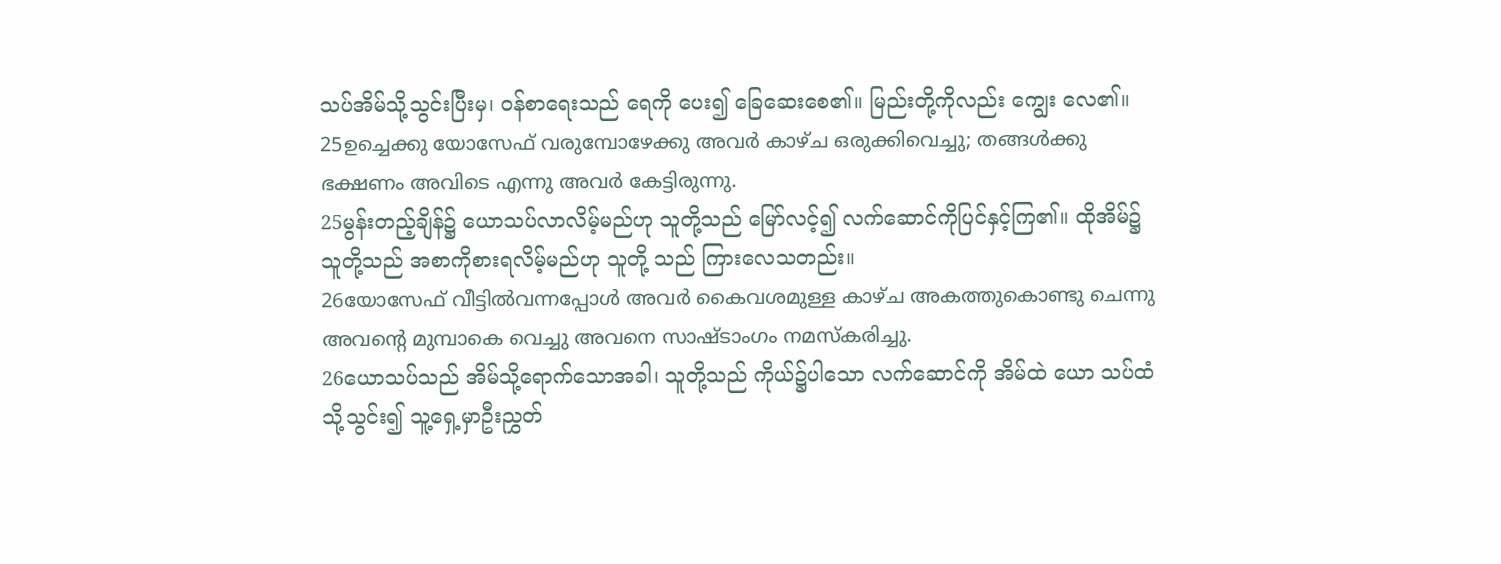သပ်အိမ်သို့သွင်းပြီးမှ၊ ဝန်စာရေးသည် ရေကို ပေး၍ ခြေဆေးစေ၏။ မြည်းတို့ကိုလည်း ကျွေး လေ၏။
25ഉച്ചെക്കു യോസേഫ് വരുമ്പോഴേക്കു അവര്‍ കാഴ്ച ഒരുക്കിവെച്ചു; തങ്ങള്‍ക്കു ഭക്ഷണം അവിടെ എന്നു അവര്‍ കേട്ടിരുന്നു.
25မွန်းတည့်ချိန်၌ ယောသပ်လာလိမ့်မည်ဟု သူတို့သည် မြော်လင့်၍ လက်ဆောင်ကိုပြင်နှင့်ကြ၏။ ထိုအိမ်၌ သူတို့သည် အစာကိုစားရလိမ့်မည်ဟု သူတို့ သည် ကြားလေသတည်း။
26യോസേഫ് വീട്ടില്‍വന്നപ്പോള്‍ അവര്‍ കൈവശമുള്ള കാഴ്ച അകത്തുകൊണ്ടു ചെന്നു അവന്റെ മുമ്പാകെ വെച്ചു അവനെ സാഷ്ടാംഗം നമസ്കരിച്ചു.
26ယောသပ်သည် အိမ်သို့ရောက်သောအခါ၊ သူတို့သည် ကိုယ်၌ပါသော လက်ဆောင်ကို အိမ်ထဲ ယော သပ်ထံသို့သွင်း၍ သူ့ရှေ့မှာဦးညွှတ်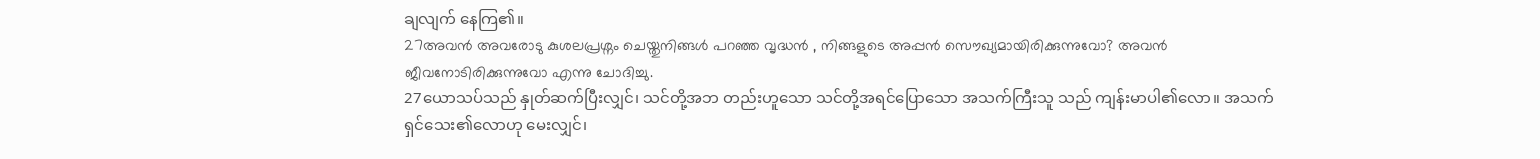ချလျက် နေကြ၏။
27അവന്‍ അവരോടു കുശലപ്രശ്നം ചെയ്തുനിങ്ങള്‍ പറഞ്ഞ വൃദ്ധന്‍ , നിങ്ങളുടെ അപ്പന്‍ സൌഖ്യമായിരിക്കുന്നുവോ? അവന്‍ ജീവനോടിരിക്കുന്നുവോ എന്നു ചോദിച്ചു.
27ယောသပ်သည် နှုတ်ဆက်ပြီးလျှင်၊ သင်တို့အဘ တည်းဟူသော သင်တို့အရင်ပြောသော အသက်ကြီးသူ သည် ကျန်းမာပါ၏လော။ အသက်ရှင်သေး၏လောဟု မေးလျှင်၊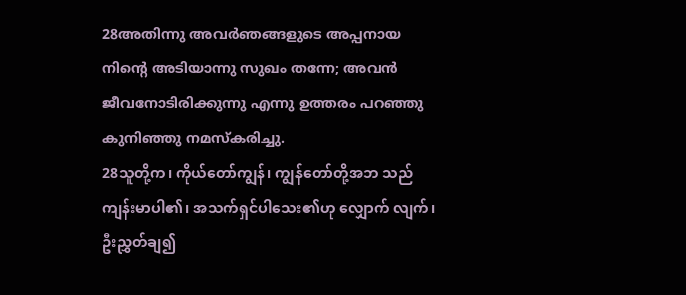28അതിന്നു അവര്‍ഞങ്ങളുടെ അപ്പനായ നിന്റെ അടിയാന്നു സുഖം തന്നേ; അവന്‍ ജീവനോടിരിക്കുന്നു എന്നു ഉത്തരം പറഞ്ഞു കുനിഞ്ഞു നമസ്കരിച്ചു.
28သူတို့က၊ ကိုယ်တော်ကျွန်၊ ကျွန်တော်တို့အဘ သည် ကျန်းမာပါ၏၊ အသက်ရှင်ပါသေး၏ဟု လျှောက် လျက်၊ ဦးညွှတ်ချ၍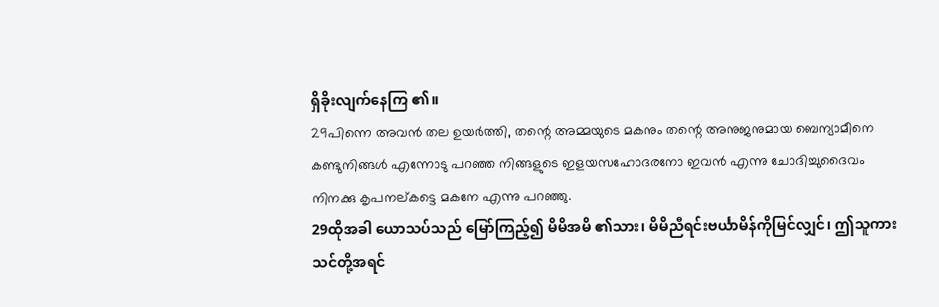ရှိခိုးလျက်နေကြ ၏။
29പിന്നെ അവന്‍ തല ഉയര്‍ത്തി, തന്റെ അമ്മയുടെ മകനും തന്റെ അനുജനുമായ ബെന്യാമീനെ കണ്ടുനിങ്ങള്‍ എന്നോടു പറഞ്ഞ നിങ്ങളുടെ ഇളയസഹോദരനോ ഇവന്‍ എന്നു ചോദിച്ചുദൈവം നിനക്കു കൃപനല്കട്ടെ മകനേ എന്നു പറഞ്ഞു.
29ထိုအခါ ယောသပ်သည် မြော်ကြည့်၍ မိမိအမိ ၏သား၊ မိမိညီရင်းဗင်္ယာမိန်ကိုမြင်လျှင်၊ ဤသူကား သင်တို့အရင်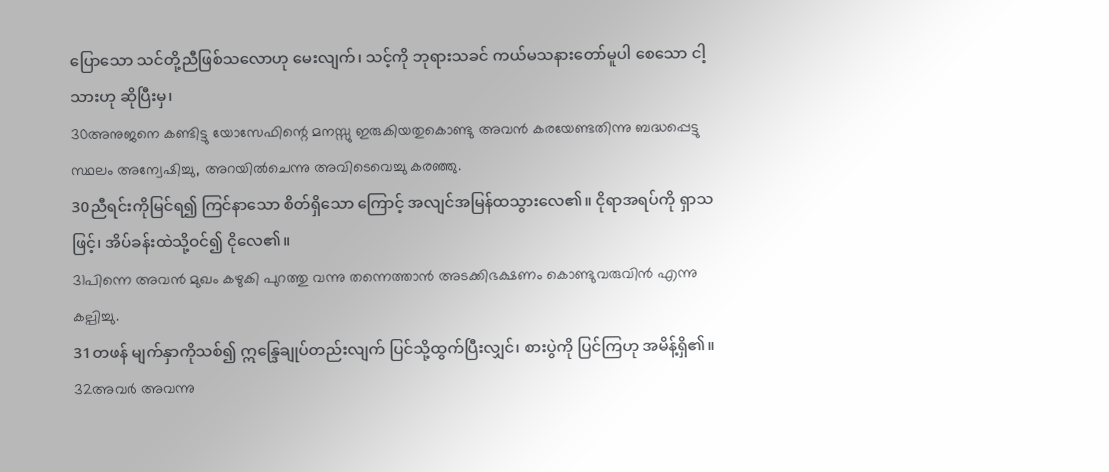ပြောသော သင်တို့ညီဖြစ်သလောဟု မေးလျက်၊ သင့်ကို ဘုရားသခင် ကယ်မသနားတော်မူပါ စေသော ငါ့သားဟု ဆိုပြီးမှ၊
30അനുജനെ കണ്ടിട്ടു യോസേഫിന്റെ മനസ്സു ഇരുകിയതുകൊണ്ടു അവന്‍ കരയേണ്ടതിന്നു ബദ്ധപ്പെട്ടു സ്ഥലം അന്വേഷിച്ചു, അറയില്‍ചെന്നു അവിടെവെച്ചു കരഞ്ഞു.
30ညီရင်းကိုမြင်ရ၍ ကြင်နာသော စိတ်ရှိသော ကြောင့် အလျင်အမြန်ထသွားလေ၏။ ငိုရာအရပ်ကို ရှာသဖြင့်၊ အိပ်ခန်းထဲသို့ဝင်၍ ငိုလေ၏။
31പിന്നെ അവന്‍ മുഖം കഴുകി പുറത്തു വന്നു തന്നെത്താന്‍ അടക്കിഭക്ഷണം കൊണ്ടുവരുവിന്‍ എന്നു കല്പിച്ചു.
31တဖန် မျက်နှာကိုသစ်၍ ဣန္ဒြေချုပ်တည်းလျက် ပြင်သို့ထွက်ပြီးလျှင်၊ စားပွဲကို ပြင်ကြဟု အမိန့်ရှိ၏။
32അവര്‍ അവന്നു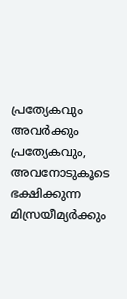പ്രത്യേകവും അവര്‍ക്കും പ്രത്യേകവും, അവനോടുകൂടെ ഭക്ഷിക്കുന്ന മിസ്രയീമ്യര്‍ക്കും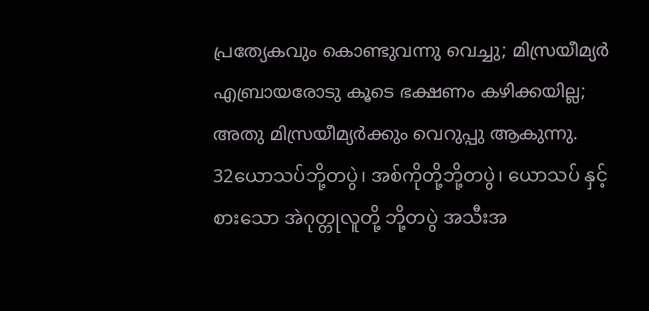പ്രത്യേകവും കൊണ്ടുവന്നു വെച്ചു; മിസ്രയീമ്യര്‍ എബ്രായരോടു കൂടെ ഭക്ഷണം കഴിക്കയില്ല; അതു മിസ്രയീമ്യര്‍ക്കും വെറുപ്പു ആകുന്നു.
32ယောသပ်ဘို့တပွဲ၊ အစ်ကိုတို့ဘို့တပွဲ၊ ယောသပ် နှင့်စားသော အဲဂုတ္တုလူတို့ ဘို့တပွဲ အသီးအ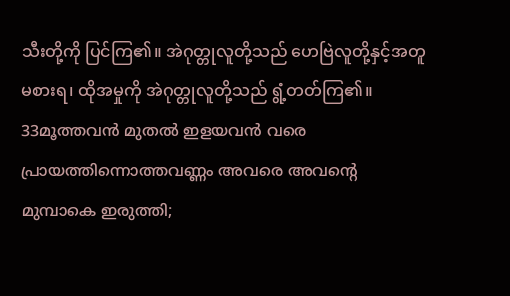သီးတို့ကို ပြင်ကြ၏။ အဲဂုတ္တုလူတို့သည် ဟေဗြဲလူတို့နှင့်အတူ မစားရ၊ ထိုအမှုကို အဲဂုတ္တုလူတို့သည် ရွံ့တတ်ကြ၏။
33മൂത്തവന്‍ മുതല്‍ ഇളയവന്‍ വരെ പ്രായത്തിന്നൊത്തവണ്ണം അവരെ അവന്റെ മുമ്പാകെ ഇരുത്തി;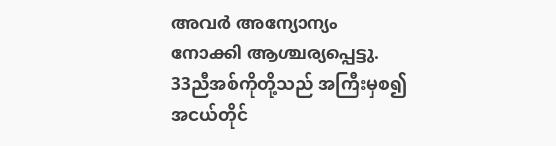അവര്‍ അന്യോന്യം നോക്കി ആശ്ചര്യപ്പെട്ടു.
33ညီအစ်ကိုတို့သည် အကြီးမှစ၍ အငယ်တိုင်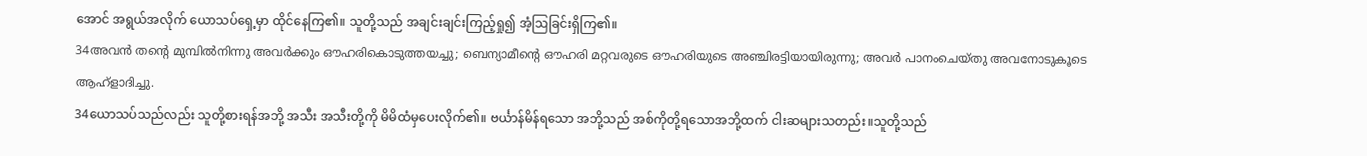အောင် အရွယ်အလိုက် ယောသပ်ရှေ့မှာ ထိုင်နေကြ၏။ သူတို့သည် အချင်းချင်းကြည့်ရှု၍ အံ့ဩခြင်းရှိကြ၏။
34അവന്‍ തന്റെ മുമ്പില്‍നിന്നു അവര്‍ക്കും ഔഹരികൊടുത്തയച്ചു; ബെന്യാമീന്റെ ഔഹരി മറ്റവരുടെ ഔഹരിയുടെ അഞ്ചിരട്ടിയായിരുന്നു; അവര്‍ പാനംചെയ്തു അവനോടുകൂടെ ആഹ്ളാദിച്ചു.
34ယောသပ်သည်လည်း သူတို့စားရန်အဘို့ အသီး အသီးတို့ကို မိမိထံမှပေးလိုက်၏။ ဗင်္ယာန်မိန်ရသော အဘို့သည် အစ်ကိုတို့ရသောအဘို့ထက် ငါးဆများသတည်း။သူတို့သည်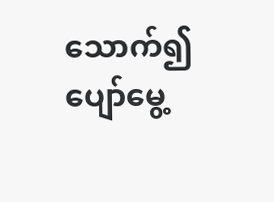သောက်၍ ပျော်မွေ့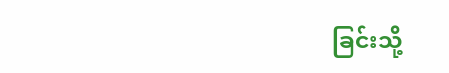ခြင်းသို့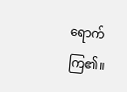ရောက်ကြ၏။